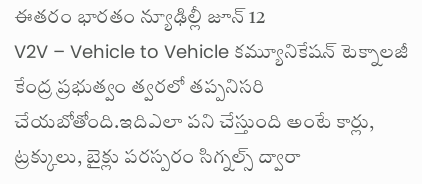ఈతరం భారతం న్యూఢిల్లీ జూన్ 12
V2V – Vehicle to Vehicle కమ్యూనికేషన్ టెక్నాలజీ కేంద్ర ప్రభుత్వం త్వరలో తప్పనిసరి చేయబోతోంది.ఇదిఎలా పని చేస్తుంది అంటే కార్లు, ట్రక్కులు, బైక్లు పరస్పరం సిగ్నల్స్ ద్వారా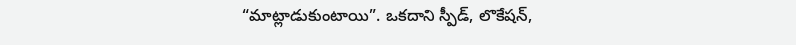“మాట్లాడుకుంటాయి”. ఒకదాని స్పీడ్, లొకేషన్,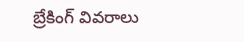బ్రేకింగ్ వివరాలు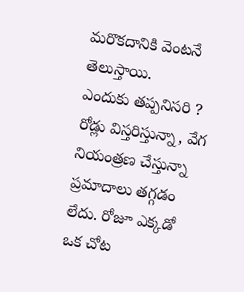మరొకదానికి వెంటనే తెలుస్తాయి.
ఎందుకు తప్పనిసరి ?
రోడ్లు విస్తరిస్తున్నా, వేగ నియంత్రణ చేస్తున్నా ప్రమాదాలు తగ్గడం లేదు. రోజూ ఎక్కడో ఒక చోట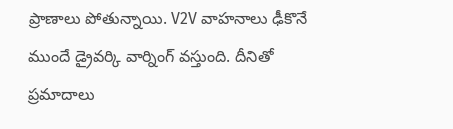ప్రాణాలు పోతున్నాయి. V2V వాహనాలు ఢీకొనే ముందే డ్రైవర్కి వార్నింగ్ వస్తుంది. దీనితో ప్రమాదాలు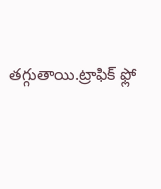తగ్గుతాయి.ట్రాఫిక్ ఫ్లో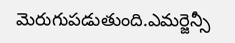మెరుగుపడుతుంది.ఎమర్జెన్సీ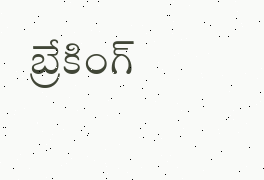బ్రేకింగ్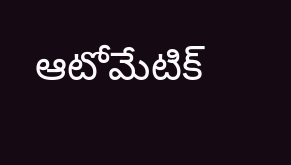ఆటోమేటిక్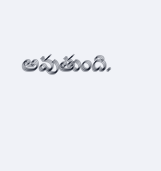అవుతుంది.